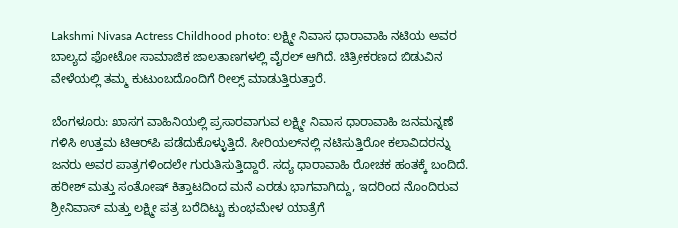Lakshmi Nivasa Actress Childhood photo: ಲಕ್ಷ್ಮೀ ನಿವಾಸ ಧಾರಾವಾಹಿ ನಟಿಯ ಅವರ ಬಾಲ್ಯದ ಫೋಟೋ ಸಾಮಾಜಿಕ ಜಾಲತಾಣಗಳಲ್ಲಿ ವೈರಲ್ ಆಗಿದೆ. ಚಿತ್ರೀಕರಣದ ಬಿಡುವಿನ ವೇಳೆಯಲ್ಲಿ ತಮ್ಮ ಕುಟುಂಬದೊಂದಿಗೆ ರೀಲ್ಸ್ ಮಾಡುತ್ತಿರುತ್ತಾರೆ.

ಬೆಂಗಳೂರು: ಖಾಸಗ ವಾಹಿನಿಯಲ್ಲಿ ಪ್ರಸಾರವಾಗುವ ಲಕ್ಷ್ಮೀ ನಿವಾಸ ಧಾರಾವಾಹಿ ಜನಮನ್ನಣೆ ಗಳಿಸಿ ಉತ್ತಮ ಟಿಆರ್‌ಪಿ ಪಡೆದುಕೊಳ್ಳುತ್ತಿದೆ. ಸೀರಿಯಲ್‌ನಲ್ಲಿ ನಟಿಸುತ್ತಿರೋ ಕಲಾವಿದರನ್ನು ಜನರು ಅವರ ಪಾತ್ರಗಳಿಂದಲೇ ಗುರುತಿಸುತ್ತಿದ್ದಾರೆ. ಸದ್ಯ ಧಾರಾವಾಹಿ ರೋಚಕ ಹಂತಕ್ಕೆ ಬಂದಿದೆ. ಹರೀಶ್ ಮತ್ತು ಸಂತೋಷ್ ಕಿತ್ತಾಟದಿಂದ ಮನೆ ಎರಡು ಭಾಗವಾಗಿದ್ದು, ಇದರಿಂದ ನೊಂದಿರುವ ಶ್ರೀನಿವಾಸ್ ಮತ್ತು ಲಕ್ಷ್ಮೀ ಪತ್ರ ಬರೆದಿಟ್ಟು ಕುಂಭಮೇಳ ಯಾತ್ರೆಗೆ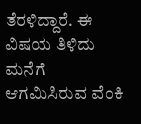ತೆರಳಿದ್ದಾರೆ. ಈ ವಿಷಯ ತಿಳಿದು ಮನೆಗೆ ಆಗಮಿಸಿರುವ ವೆಂಕಿ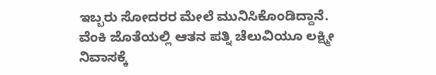ಇಬ್ಬರು ಸೋದರರ ಮೇಲೆ ಮುನಿಸಿಕೊಂಡಿದ್ದಾನೆ. ವೆಂಕಿ ಜೊತೆಯಲ್ಲಿ ಆತನ ಪತ್ನಿ ಚೆಲುವಿಯೂ ಲಕ್ಷ್ಮೀ ನಿವಾಸಕ್ಕೆ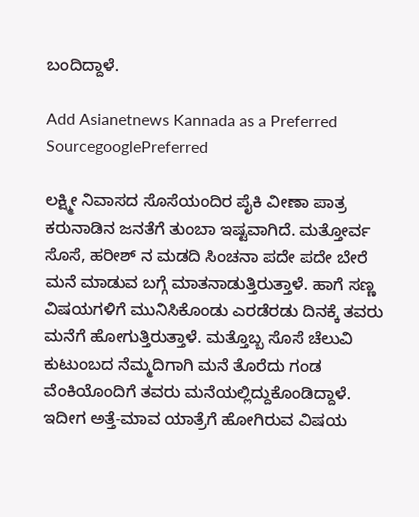ಬಂದಿದ್ದಾಳೆ.

Add Asianetnews Kannada as a Preferred SourcegooglePreferred

ಲಕ್ಷ್ಮೀ ನಿವಾಸದ ಸೊಸೆಯಂದಿರ ಪೈಕಿ ವೀಣಾ ಪಾತ್ರ ಕರುನಾಡಿನ ಜನತೆಗೆ ತುಂಬಾ ಇಷ್ಟವಾಗಿದೆ. ಮತ್ತೋರ್ವ ಸೊಸೆ, ಹರೀಶ್ ನ ಮಡದಿ ಸಿಂಚನಾ ಪದೇ ಪದೇ ಬೇರೆ ಮನೆ ಮಾಡುವ ಬಗ್ಗೆ ಮಾತನಾಡುತ್ತಿರುತ್ತಾಳೆ. ಹಾಗೆ ಸಣ್ಣ ವಿಷಯಗಳಿಗೆ ಮುನಿಸಿಕೊಂಡು ಎರಡೆರಡು ದಿನಕ್ಕೆ ತವರು ಮನೆಗೆ ಹೋಗುತ್ತಿರುತ್ತಾಳೆ. ಮತ್ತೊಬ್ಬ ಸೊಸೆ ಚೆಲುವಿ ಕುಟುಂಬದ ನೆಮ್ಮದಿಗಾಗಿ ಮನೆ ತೊರೆದು ಗಂಡ ವೆಂಕಿಯೊಂದಿಗೆ ತವರು ಮನೆಯಲ್ಲಿದ್ದುಕೊಂಡಿದ್ದಾಳೆ. ಇದೀಗ ಅತ್ತೆ-ಮಾವ ಯಾತ್ರೆಗೆ ಹೋಗಿರುವ ವಿಷಯ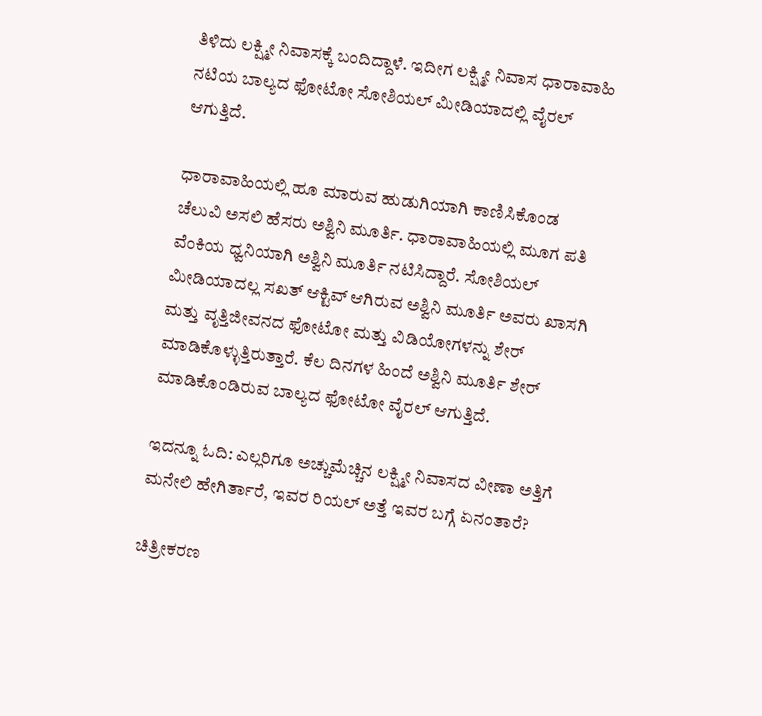ತಿಳಿದು ಲಕ್ಷ್ಮೀ ನಿವಾಸಕ್ಕೆ ಬಂದಿದ್ದಾಳೆ. ಇದೀಗ ಲಕ್ಷ್ಮೀ ನಿವಾಸ ಧಾರಾವಾಹಿ ನಟಿಯ ಬಾಲ್ಯದ ಫೋಟೋ ಸೋಶಿಯಲ್ ಮೀಡಿಯಾದಲ್ಲಿ ವೈರಲ್ ಆಗುತ್ತಿದೆ.

ಧಾರಾವಾಹಿಯಲ್ಲಿ ಹೂ ಮಾರುವ ಹುಡುಗಿಯಾಗಿ ಕಾಣಿಸಿಕೊಂಡ ಚೆಲುವಿ ಅಸಲಿ ಹೆಸರು ಅಶ್ವಿನಿ ಮೂರ್ತಿ. ಧಾರಾವಾಹಿಯಲ್ಲಿ ಮೂಗ ಪತಿ ವೆಂಕಿಯ ಧ್ವನಿಯಾಗಿ ಅಶ್ವಿನಿ ಮೂರ್ತಿ ನಟಿಸಿದ್ದಾರೆ. ಸೋಶಿಯಲ್ ಮೀಡಿಯಾದಲ್ಲ ಸಖತ್ ಆಕ್ಟಿವ್ ಆಗಿರುವ ಅಶ್ವಿನಿ ಮೂರ್ತಿ ಅವರು ಖಾಸಗಿ ಮತ್ತು ವೃತ್ತಿಜೀವನದ ಫೋಟೋ ಮತ್ತು ವಿಡಿಯೋಗಳನ್ನು ಶೇರ್ ಮಾಡಿಕೊಳ್ಳುತ್ತಿರುತ್ತಾರೆ. ಕೆಲ ದಿನಗಳ ಹಿಂದೆ ಅಶ್ವಿನಿ ಮೂರ್ತಿ ಶೇರ್ ಮಾಡಿಕೊಂಡಿರುವ ಬಾಲ್ಯದ ಫೋಟೋ ವೈರಲ್ ಆಗುತ್ತಿದೆ.

ಇದನ್ನೂ ಓದಿ: ಎಲ್ಲರಿಗೂ ಅಚ್ಚುಮೆಚ್ಚಿನ ಲಕ್ಷ್ಮೀ ನಿವಾಸದ ವೀಣಾ ಅತ್ತಿಗೆ ಮನೇಲಿ ಹೇಗಿರ್ತಾರೆ, ಇವರ ರಿಯಲ್‌ ಅತ್ತೆ ಇವರ ಬಗ್ಗೆ ಏನಂತಾರೆ?

ಚಿತ್ರೀಕರಣ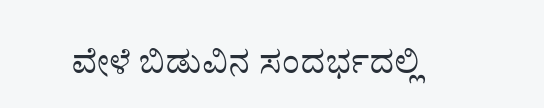ವೇಳೆ ಬಿಡುವಿನ ಸಂದರ್ಭದಲ್ಲಿ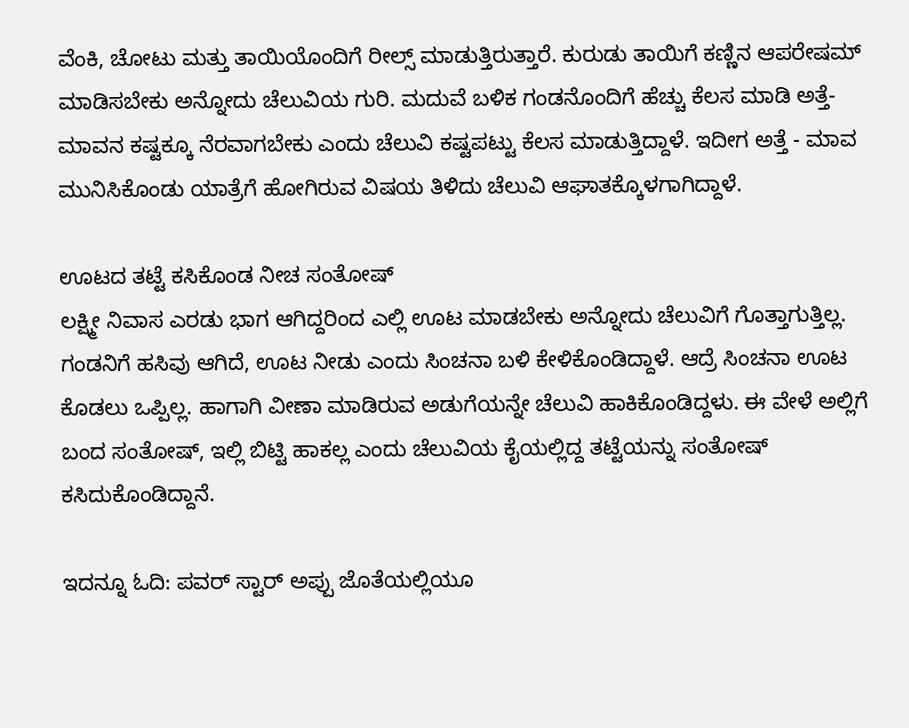ವೆಂಕಿ, ಚೋಟು ಮತ್ತು ತಾಯಿಯೊಂದಿಗೆ ರೀಲ್ಸ್ ಮಾಡುತ್ತಿರುತ್ತಾರೆ. ಕುರುಡು ತಾಯಿಗೆ ಕಣ್ಣಿನ ಆಪರೇಷಮ್ ಮಾಡಿಸಬೇಕು ಅನ್ನೋದು ಚೆಲುವಿಯ ಗುರಿ. ಮದುವೆ ಬಳಿಕ ಗಂಡನೊಂದಿಗೆ ಹೆಚ್ಚು ಕೆಲಸ ಮಾಡಿ ಅತ್ತೆ-ಮಾವನ ಕಷ್ಟಕ್ಕೂ ನೆರವಾಗಬೇಕು ಎಂದು ಚೆಲುವಿ ಕಷ್ಟಪಟ್ಟು ಕೆಲಸ ಮಾಡುತ್ತಿದ್ದಾಳೆ. ಇದೀಗ ಅತ್ತೆ - ಮಾವ ಮುನಿಸಿಕೊಂಡು ಯಾತ್ರೆಗೆ ಹೋಗಿರುವ ವಿಷಯ ತಿಳಿದು ಚೆಲುವಿ ಆಘಾತಕ್ಕೊಳಗಾಗಿದ್ದಾಳೆ.

ಊಟದ ತಟ್ಟೆ ಕಸಿಕೊಂಡ ನೀಚ ಸಂತೋಷ್
ಲಕ್ಷ್ಮೀ ನಿವಾಸ ಎರಡು ಭಾಗ ಆಗಿದ್ದರಿಂದ ಎಲ್ಲಿ ಊಟ ಮಾಡಬೇಕು ಅನ್ನೋದು ಚೆಲುವಿಗೆ ಗೊತ್ತಾಗುತ್ತಿಲ್ಲ. ಗಂಡನಿಗೆ ಹಸಿವು ಆಗಿದೆ, ಊಟ ನೀಡು ಎಂದು ಸಿಂಚನಾ ಬಳಿ ಕೇಳಿಕೊಂಡಿದ್ದಾಳೆ. ಆದ್ರೆ ಸಿಂಚನಾ ಊಟ ಕೊಡಲು ಒಪ್ಪಿಲ್ಲ. ಹಾಗಾಗಿ ವೀಣಾ ಮಾಡಿರುವ ಅಡುಗೆಯನ್ನೇ ಚೆಲುವಿ ಹಾಕಿಕೊಂಡಿದ್ದಳು. ಈ ವೇಳೆ ಅಲ್ಲಿಗೆ ಬಂದ ಸಂತೋಷ್, ಇಲ್ಲಿ ಬಿಟ್ಟಿ ಹಾಕಲ್ಲ ಎಂದು ಚೆಲುವಿಯ ಕೈಯಲ್ಲಿದ್ದ ತಟ್ಟೆಯನ್ನು ಸಂತೋಷ್ ಕಸಿದುಕೊಂಡಿದ್ದಾನೆ.

ಇದನ್ನೂ ಓದಿ: ಪವರ್ ಸ್ಟಾರ್ ಅಪ್ಪು ಜೊತೆಯಲ್ಲಿಯೂ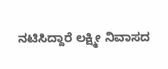ನಟಿಸಿದ್ದಾರೆ ಲಕ್ಷ್ಮೀ ನಿವಾಸದ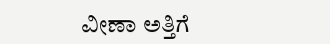ವೀಣಾ ಅತ್ತಿಗೆ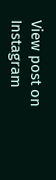View post on Instagram